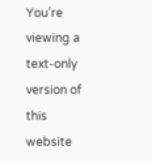You’re viewing a text-only version of this website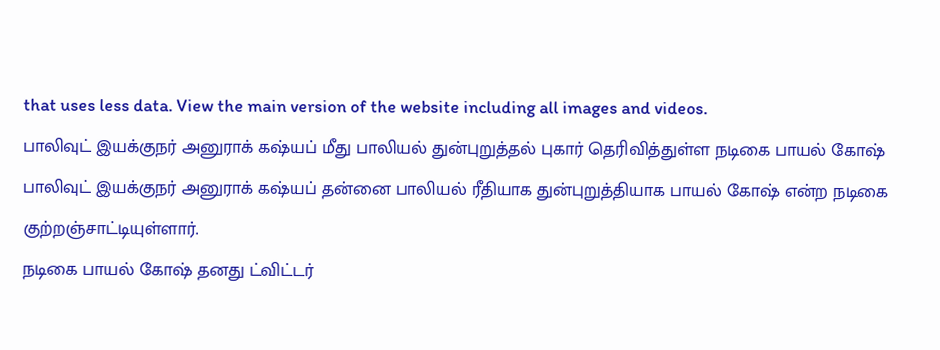that uses less data. View the main version of the website including all images and videos.
பாலிவுட் இயக்குநர் அனுராக் கஷ்யப் மீது பாலியல் துன்புறுத்தல் புகார் தெரிவித்துள்ள நடிகை பாயல் கோஷ்
பாலிவுட் இயக்குநர் அனுராக் கஷ்யப் தன்னை பாலியல் ரீதியாக துன்புறுத்தியாக பாயல் கோஷ் என்ற நடிகை குற்றஞ்சாட்டியுள்ளார்.
நடிகை பாயல் கோஷ் தனது ட்விட்டர்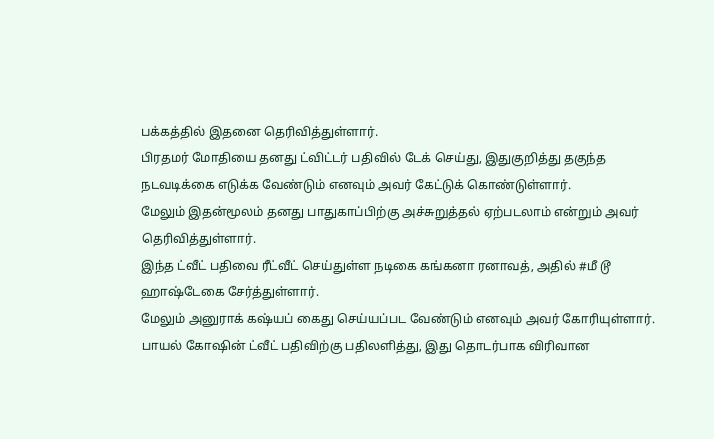பக்கத்தில் இதனை தெரிவித்துள்ளார்.
பிரதமர் மோதியை தனது ட்விட்டர் பதிவில் டேக் செய்து, இதுகுறித்து தகுந்த நடவடிக்கை எடுக்க வேண்டும் எனவும் அவர் கேட்டுக் கொண்டுள்ளார்.
மேலும் இதன்மூலம் தனது பாதுகாப்பிற்கு அச்சுறுத்தல் ஏற்படலாம் என்றும் அவர் தெரிவித்துள்ளார்.
இந்த ட்வீட் பதிவை ரீட்வீட் செய்துள்ள நடிகை கங்கனா ரனாவத், அதில் #மீ டூ ஹாஷ்டேகை சேர்த்துள்ளார்.
மேலும் அனுராக் கஷ்யப் கைது செய்யப்பட வேண்டும் எனவும் அவர் கோரியுள்ளார்.
பாயல் கோஷின் ட்வீட் பதிவிற்கு பதிலளித்து, இது தொடர்பாக விரிவான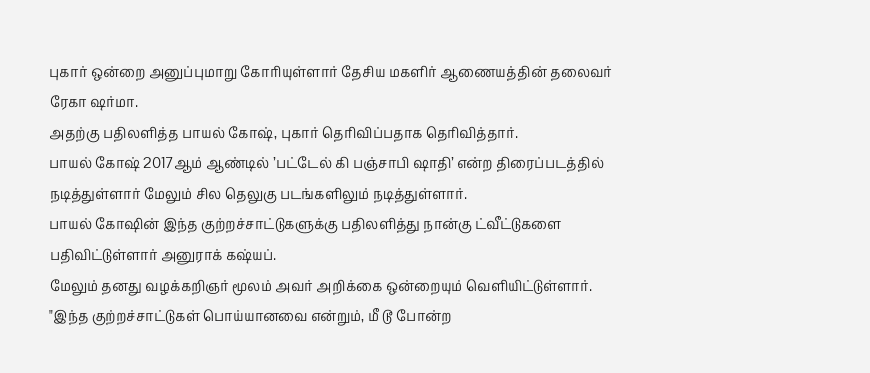புகார் ஒன்றை அனுப்புமாறு கோரியுள்ளார் தேசிய மகளிர் ஆணையத்தின் தலைவர் ரேகா ஷர்மா.
அதற்கு பதிலளித்த பாயல் கோஷ், புகார் தெரிவிப்பதாக தெரிவித்தார்.
பாயல் கோஷ் 2017ஆம் ஆண்டில் ’பட்டேல் கி பஞ்சாபி ஷாதி’ என்ற திரைப்படத்தில் நடித்துள்ளார் மேலும் சில தெலுகு படங்களிலும் நடித்துள்ளார்.
பாயல் கோஷின் இந்த குற்றச்சாட்டுகளுக்கு பதிலளித்து நான்கு ட்வீட்டுகளை பதிவிட்டுள்ளார் அனுராக் கஷ்யப்.
மேலும் தனது வழக்கறிஞர் மூலம் அவர் அறிக்கை ஒன்றையும் வெளியிட்டுள்ளார்.
"இந்த குற்றச்சாட்டுகள் பொய்யானவை என்றும், மீ டூ போன்ற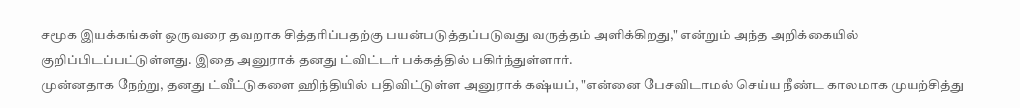சமூக இயக்கங்கள் ஒருவரை தவறாக சித்தரிப்பதற்கு பயன்படுத்தப்படுவது வருத்தம் அளிக்கிறது," என்றும் அந்த அறிக்கையில் குறிப்பிடப்பட்டுள்ளது. இதை அனுராக் தனது ட்விட்டர் பக்கத்தில் பகிர்ந்துள்ளார்.
முன்னதாக நேற்று, தனது ட்வீட்டுகளை ஹிந்தியில் பதிவிட்டுள்ள அனுராக் கஷ்யப், "என்னை பேசவிடாமல் செய்ய நீண்ட காலமாக முயற்சித்து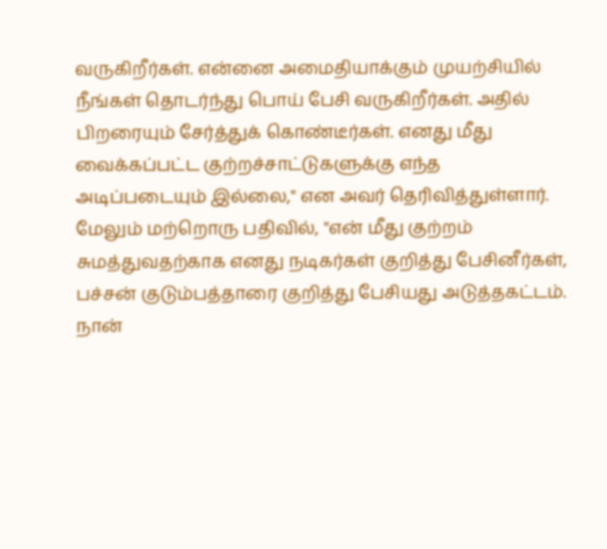வருகிறீர்கள். என்னை அமைதியாக்கும் முயற்சியில் நீங்கள் தொடர்ந்து பொய் பேசி வருகிறீர்கள். அதில் பிறரையும் சேர்த்துக் கொண்டீர்கள். எனது மீது வைக்கப்பட்ட குற்றச்சாட்டுகளுக்கு எந்த அடிப்படையும் இல்லை," என அவர் தெரிவித்துள்ளார்.
மேலும் மற்றொரு பதிவில், "என் மீது குற்றம் சுமத்துவதற்காக எனது நடிகர்கள் குறித்து பேசினீர்கள், பச்சன் குடும்பத்தாரை குறித்து பேசியது அடுத்தகட்டம். நான்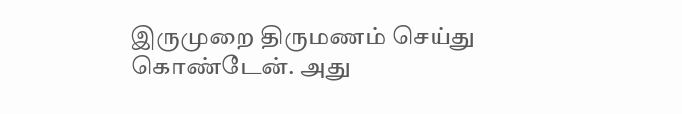இருமுறை திருமணம் செய்து கொண்டேன். அது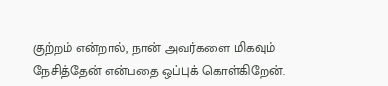குற்றம் என்றால், நான் அவர்களை மிகவும் நேசித்தேன் என்பதை ஒப்புக் கொள்கிறேன்.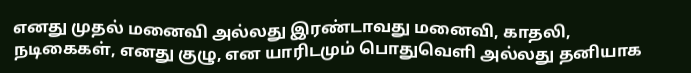எனது முதல் மனைவி அல்லது இரண்டாவது மனைவி, காதலி, நடிகைகள், எனது குழு, என யாரிடமும் பொதுவெளி அல்லது தனியாக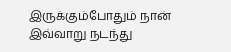இருக்கும்போதும் நான் இவ்வாறு நடந்து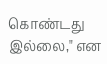கொண்டது இல்லை," என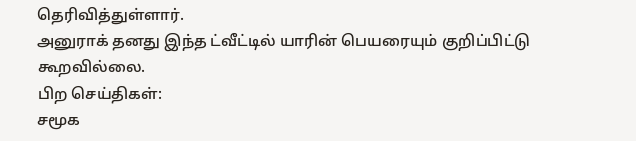தெரிவித்துள்ளார்.
அனுராக் தனது இந்த ட்வீட்டில் யாரின் பெயரையும் குறிப்பிட்டு கூறவில்லை.
பிற செய்திகள்:
சமூக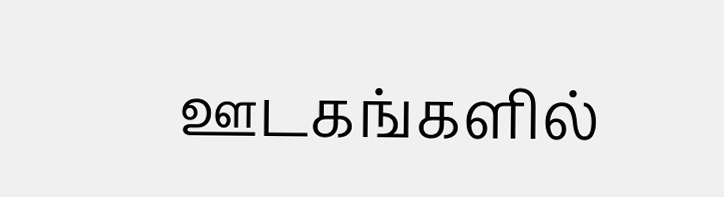ஊடகங்களில்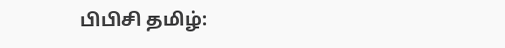பிபிசி தமிழ்: